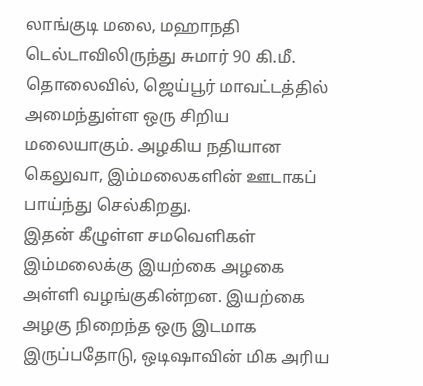லாங்குடி மலை, மஹாநதி டெல்டாவிலிருந்து சுமார் 90 கி.மீ. தொலைவில், ஜெய்பூர் மாவட்டத்தில் அமைந்துள்ள ஒரு சிறிய மலையாகும். அழகிய நதியான கெலுவா, இம்மலைகளின் ஊடாகப் பாய்ந்து செல்கிறது.
இதன் கீழுள்ள சமவெளிகள் இம்மலைக்கு இயற்கை அழகை அள்ளி வழங்குகின்றன. இயற்கை அழகு நிறைந்த ஒரு இடமாக இருப்பதோடு, ஒடிஷாவின் மிக அரிய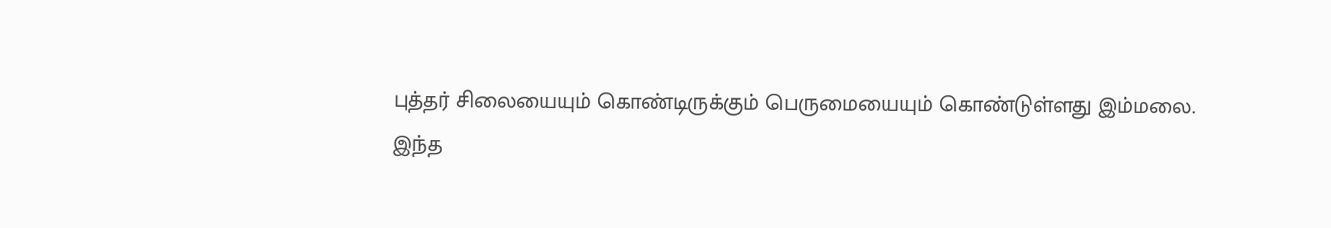புத்தர் சிலையையும் கொண்டிருக்கும் பெருமையையும் கொண்டுள்ளது இம்மலை.
இந்த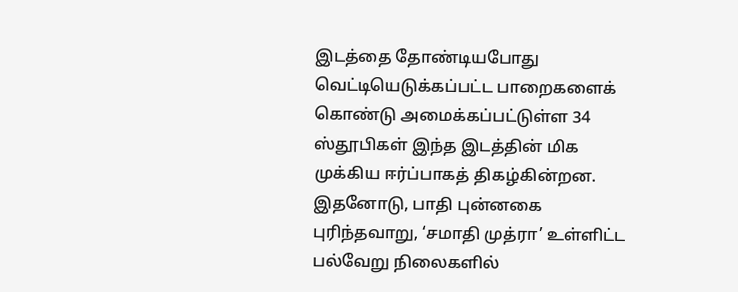இடத்தை தோண்டியபோது வெட்டியெடுக்கப்பட்ட பாறைகளைக் கொண்டு அமைக்கப்பட்டுள்ள 34 ஸ்தூபிகள் இந்த இடத்தின் மிக முக்கிய ஈர்ப்பாகத் திகழ்கின்றன.
இதனோடு, பாதி புன்னகை புரிந்தவாறு, ‘சமாதி முத்ரா’ உள்ளிட்ட பல்வேறு நிலைகளில்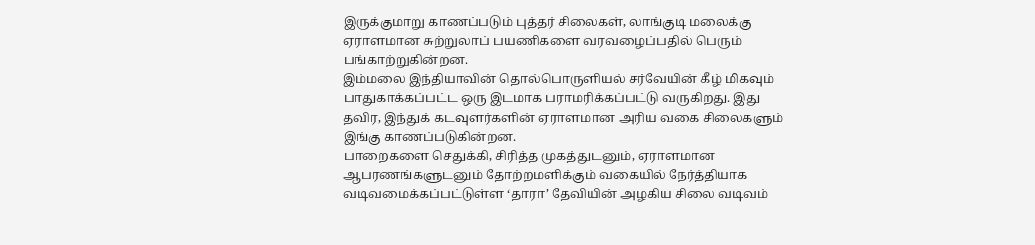இருக்குமாறு காணப்படும் புத்தர் சிலைகள், லாங்குடி மலைக்கு ஏராளமான சுற்றுலாப் பயணிகளை வரவழைப்பதில் பெரும் பங்காற்றுகின்றன.
இம்மலை இந்தியாவின் தொல்பொருளியல் சர்வேயின் கீழ் மிகவும் பாதுகாக்கப்பட்ட ஒரு இடமாக பராமரிக்கப்பட்டு வருகிறது. இது தவிர, இந்துக் கடவுளர்களின் ஏராளமான அரிய வகை சிலைகளும் இங்கு காணப்படுகின்றன.
பாறைகளை செதுக்கி, சிரித்த முகத்துடனும், ஏராளமான ஆபரணங்களுடனும் தோற்றமளிக்கும் வகையில் நேர்த்தியாக வடிவமைக்கப்பட்டுள்ள ‘தாரா’ தேவியின் அழகிய சிலை வடிவம்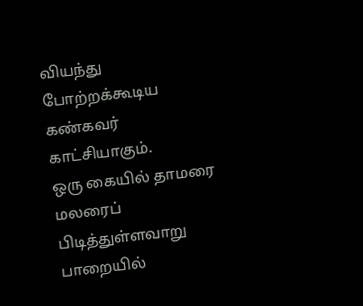வியந்து போற்றக்கூடிய கண்கவர் காட்சியாகும்.
ஒரு கையில் தாமரை மலரைப் பிடித்துள்ளவாறு பாறையில்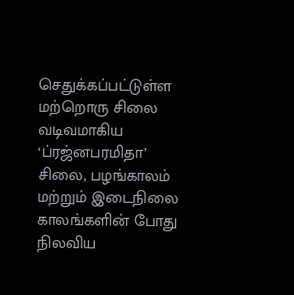செதுக்கப்பட்டுள்ள மற்றொரு சிலை வடிவமாகிய ‘ப்ரஜ்னபரமிதா’ சிலை, பழங்காலம் மற்றும் இடைநிலை காலங்களின் போது நிலவிய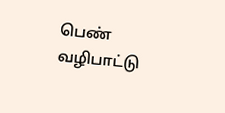பெண் வழிபாட்டு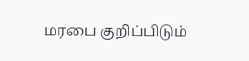மரபை குறிப்பிடும்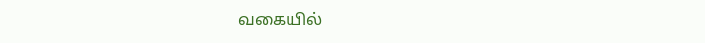வகையில்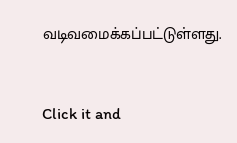வடிவமைக்கப்பட்டுள்ளது.



Click it and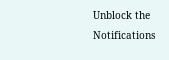Unblock the Notifications